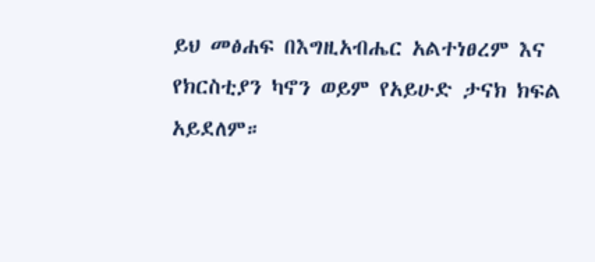ይህ መፅሐፍ በእግዚአብሔር አልተነፀረም እና የክርስቲያን ካኖን ወይም የአይሁድ ታናክ ክፍል አይደለም።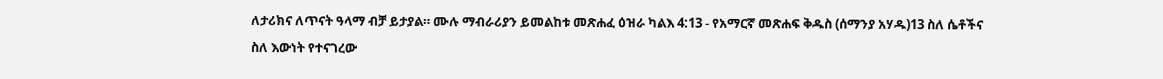ለታሪክና ለጥናት ዓላማ ብቻ ይታያል። ሙሉ ማብራሪያን ይመልከቱ መጽሐፈ ዕዝራ ካልእ 4:13 - የአማርኛ መጽሐፍ ቅዱስ (ሰማንያ አሃዱ)13 ስለ ሴቶችና ስለ እውነት የተናገረው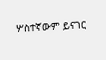ሦስተኛውም ይናገር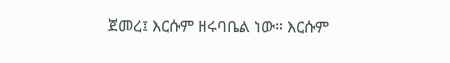ጀመረ፤ እርሱም ዘሩባቤል ነው። እርሱም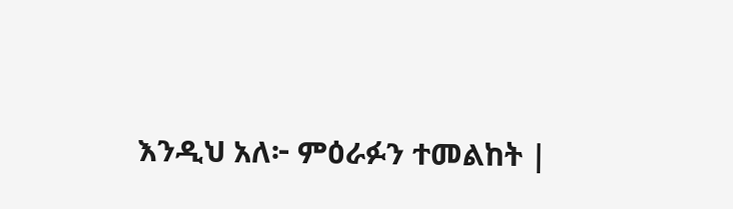እንዲህ አለ፦ ምዕራፉን ተመልከት |